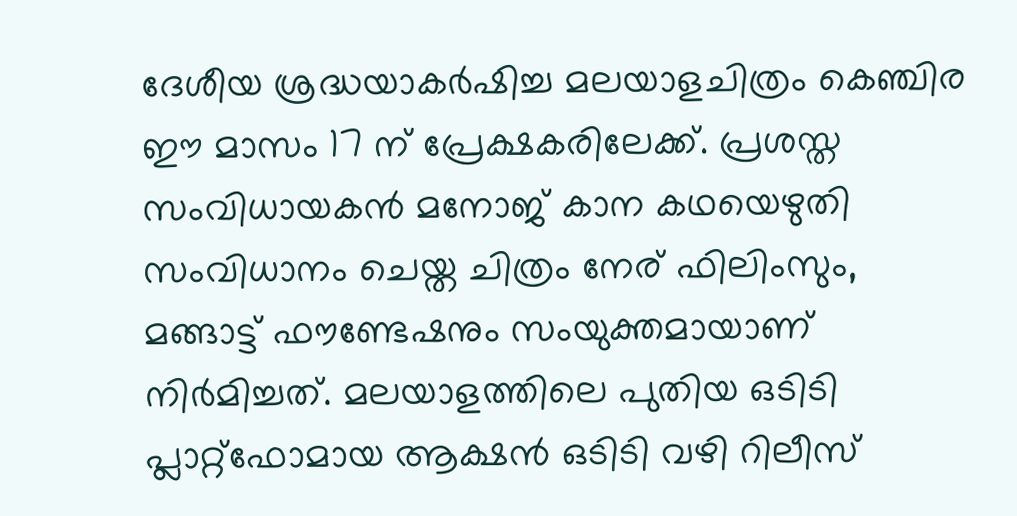ദേശീയ ശ്രദ്ധയാകര്‍ഷിച്ച മലയാളചിത്രം കെഞ്ചിര ഈ മാസം 17 ന് പ്രേക്ഷകരിലേക്ക്. പ്രശസ്ത സംവിധായകന്‍ മനോജ് കാന കഥയെഴുതി സംവിധാനം ചെയ്ത ചിത്രം നേര് ഫിലിംസും, മങ്ങാട്ട് ഫൗണ്ടേഷനും സംയുക്തമായാണ് നിര്‍മിച്ചത്. മലയാളത്തിലെ പുതിയ ഒടിടി പ്ലാറ്റ്‌ഫോമായ ആക്ഷന്‍ ഒടിടി വഴി റിലീസ്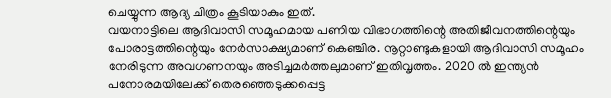ചെയ്യുന്ന ആദ്യ ചിത്രം കൂടിയാകും ഇത്.
വയനാട്ടിലെ ആദിവാസി സമൂഹമായ പണിയ വിഭാഗത്തിന്റെ അതിജീവനത്തിന്റെയും പോരാട്ടത്തിന്റെയും നേര്‍സാക്ഷ്യമാണ് കെഞ്ചിര. നൂറ്റാണ്ടുകളായി ആദിവാസി സമൂഹം നേരിടുന്ന അവഗണനയും അടിച്ചമര്‍ത്തലുമാണ് ഇതിവൃത്തം. 2020 ല്‍ ഇന്ത്യന്‍ പനോരമയിലേക്ക് തെരഞ്ഞെടുക്കപ്പെട്ട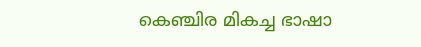കെഞ്ചിര മികച്ച ഭാഷാ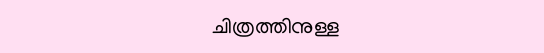ചിത്രത്തിനുള്ള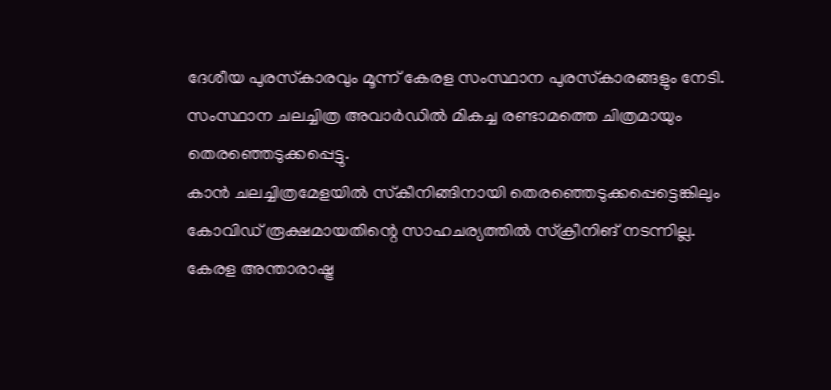ദേശീയ പുരസ്‌കാരവും മൂന്ന് കേരള സംസ്ഥാന പുരസ്‌കാരങ്ങളും നേടി. സംസ്ഥാന ചലച്ചിത്ര അവാര്‍ഡില്‍ മികച്ച രണ്ടാമത്തെ ചിത്രമായും തെരഞ്ഞെടുക്കപ്പെട്ടു.
കാന്‍ ചലച്ചിത്രമേളയില്‍ സ്‌കീനിങ്ങിനായി തെരഞ്ഞെടുക്കപ്പെട്ടെങ്കിലും കോവിഡ് രൂക്ഷമായതിന്റെ സാഹചര്യത്തില്‍ സ്‌ക്രീനിങ് നടന്നില്ല. കേരള അന്താരാഷ്ട്ര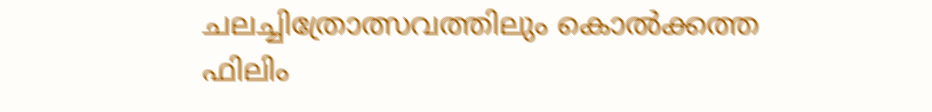ചലച്ചിത്രോത്സവത്തിലും കൊല്‍ക്കത്ത ഫിലിം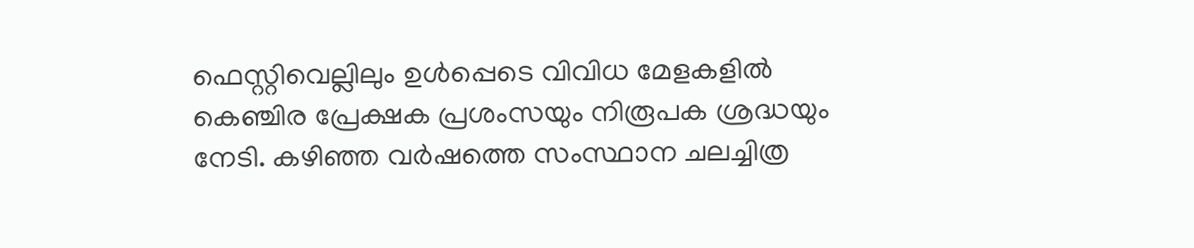ഫെസ്റ്റിവെല്ലിലും ഉള്‍പ്പെടെ വിവിധ മേളകളില്‍ കെഞ്ചിര പ്രേക്ഷക പ്രശംസയും നിരൂപക ശ്രദ്ധയും നേടി. കഴിഞ്ഞ വര്‍ഷത്തെ സംസ്ഥാന ചലച്ചിത്ര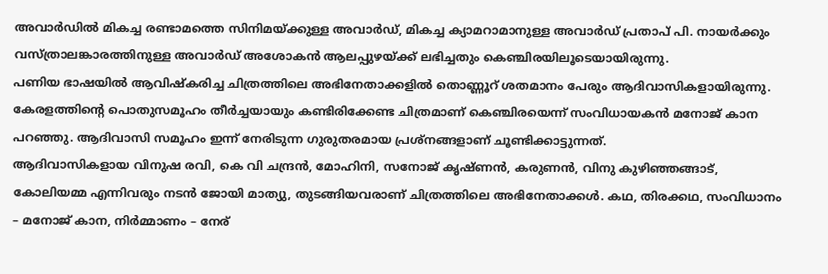അവാര്‍ഡില്‍ മികച്ച രണ്ടാമത്തെ സിനിമയ്ക്കുള്ള അവാര്‍ഡ്, മികച്ച ക്യാമറാമാനുള്ള അവാര്‍ഡ് പ്രതാപ് പി. നായര്‍ക്കും വസ്ത്രാലങ്കാരത്തിനുള്ള അവാര്‍ഡ് അശോകന്‍ ആലപ്പുഴയ്ക്ക് ലഭിച്ചതും കെഞ്ചിരയിലൂടെയായിരുന്നു.
പണിയ ഭാഷയില്‍ ആവിഷ്‌കരിച്ച ചിത്രത്തിലെ അഭിനേതാക്കളില്‍ തൊണ്ണൂറ് ശതമാനം പേരും ആദിവാസികളായിരുന്നു. കേരളത്തിന്റെ പൊതുസമൂഹം തീര്‍ച്ചയായും കണ്ടിരിക്കേണ്ട ചിത്രമാണ് കെഞ്ചിരയെന്ന് സംവിധായകന്‍ മനോജ് കാന പറഞ്ഞു. ആദിവാസി സമൂഹം ഇന്ന് നേരിടുന്ന ഗുരുതരമായ പ്രശ്‌നങ്ങളാണ് ചൂണ്ടിക്കാട്ടുന്നത്.
ആദിവാസികളായ വിനുഷ രവി, കെ വി ചന്ദ്രന്‍, മോഹിനി, സനോജ് കൃഷ്ണന്‍, കരുണന്‍, വിനു കുഴിഞ്ഞങ്ങാട്, കോലിയമ്മ എന്നിവരും നടന്‍ ജോയി മാത്യു, തുടങ്ങിയവരാണ് ചിത്രത്തിലെ അഭിനേതാക്കള്‍. കഥ, തിരക്കഥ, സംവിധാനം – മനോജ് കാന, നിര്‍മ്മാണം – നേര്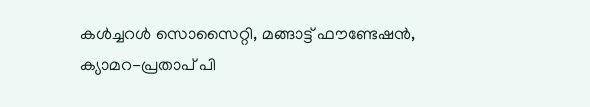കള്‍ച്ചറള്‍ സൊസൈറ്റി, മങ്ങാട്ട് ഫൗണ്ടേഷന്‍, ക്യാമറ-പ്രതാപ് പി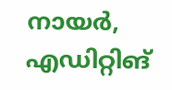നായര്‍, എഡിറ്റിങ്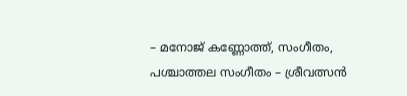– മനോജ് കണ്ണോത്ത്, സംഗീതം, പശ്ചാത്തല സംഗീതം – ശ്രീവത്സന്‍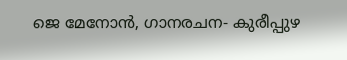ജെ മേനോന്‍, ഗാനരചന- കുരീപ്പുഴ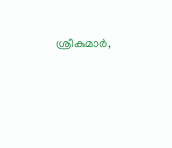ശ്രീകുമാര്‍,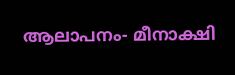ആലാപനം- മീനാക്ഷി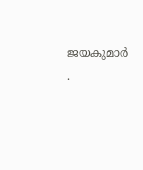ജയകുമാര്‍ .